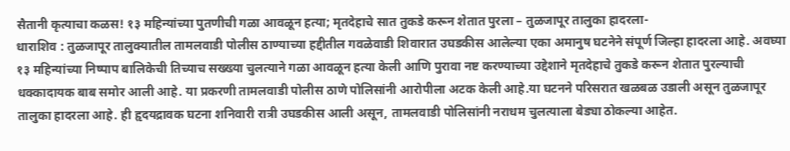सैतानी कृत्याचा कळस! १३ महिन्यांच्या पुतणीची गळा आवळून हत्या; मृतदेहाचे सात तुकडे करून शेतात पुरला – तुळजापूर तालुका हादरला-
धाराशिव : तुळजापूर तालुक्यातील तामलवाडी पोलीस ठाण्याच्या हद्दीतील गवळेवाडी शिवारात उघडकीस आलेल्या एका अमानुष घटनेने संपूर्ण जिल्हा हादरला आहे. अवघ्या १३ महिन्यांच्या निष्पाप बालिकेची तिच्याच सख्ख्या चुलत्याने गळा आवळून हत्या केली आणि पुरावा नष्ट करण्याच्या उद्देशाने मृतदेहाचे तुकडे करून शेतात पुरल्याची धक्कादायक बाब समोर आली आहे. या प्रकरणी तामलवाडी पोलीस ठाणे पोलिसांनी आरोपीला अटक केली आहे.या घटनने परिसरात खळबळ उडाली असून तुळजापूर तालुका हादरला आहे. ही हृदयद्रावक घटना शनिवारी रात्री उघडकीस आली असून, तामलवाडी पोलिसांनी नराधम चुलत्याला बेड्या ठोकल्या आहेत.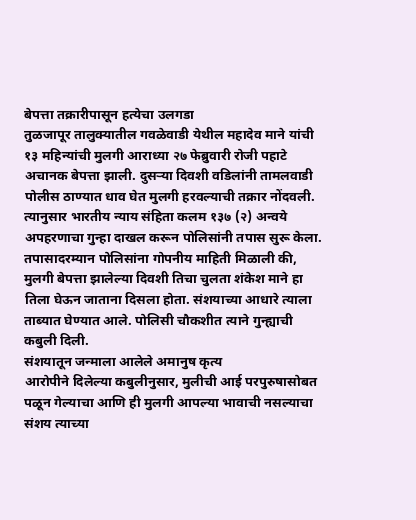बेपत्ता तक्रारीपासून हत्येचा उलगडा
तुळजापूर तालुक्यातील गवळेवाडी येथील महादेव माने यांची १३ महिन्यांची मुलगी आराध्या २७ फेब्रुवारी रोजी पहाटे अचानक बेपत्ता झाली. दुसऱ्या दिवशी वडिलांनी तामलवाडी पोलीस ठाण्यात धाव घेत मुलगी हरवल्याची तक्रार नोंदवली. त्यानुसार भारतीय न्याय संहिता कलम १३७ (२) अन्वये अपहरणाचा गुन्हा दाखल करून पोलिसांनी तपास सुरू केला.
तपासादरम्यान पोलिसांना गोपनीय माहिती मिळाली की, मुलगी बेपत्ता झालेल्या दिवशी तिचा चुलता शंकेश माने हा तिला घेऊन जाताना दिसला होता. संशयाच्या आधारे त्याला ताब्यात घेण्यात आले. पोलिसी चौकशीत त्याने गुन्ह्याची कबुली दिली.
संशयातून जन्माला आलेले अमानुष कृत्य
आरोपीने दिलेल्या कबुलीनुसार, मुलीची आई परपुरुषासोबत पळून गेल्याचा आणि ही मुलगी आपल्या भावाची नसल्याचा संशय त्याच्या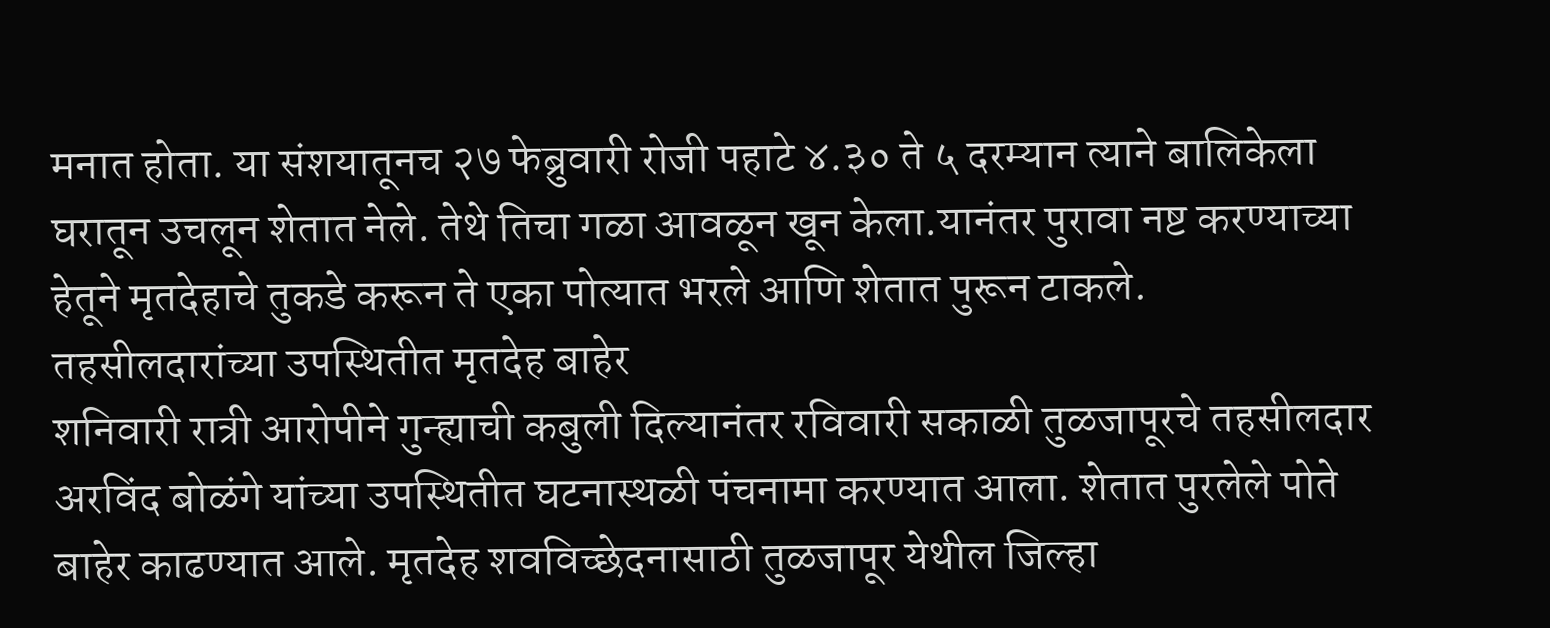मनात होता. या संशयातूनच २७ फेब्रुवारी रोजी पहाटे ४.३० ते ५ दरम्यान त्याने बालिकेला घरातून उचलून शेतात नेले. तेथे तिचा गळा आवळून खून केला.यानंतर पुरावा नष्ट करण्याच्या हेतूने मृतदेहाचे तुकडे करून ते एका पोत्यात भरले आणि शेतात पुरून टाकले.
तहसीलदारांच्या उपस्थितीत मृतदेह बाहेर
शनिवारी रात्री आरोपीने गुन्ह्याची कबुली दिल्यानंतर रविवारी सकाळी तुळजापूरचे तहसीलदार अरविंद बोळंगे यांच्या उपस्थितीत घटनास्थळी पंचनामा करण्यात आला. शेतात पुरलेले पोते बाहेर काढण्यात आले. मृतदेह शवविच्छेदनासाठी तुळजापूर येथील जिल्हा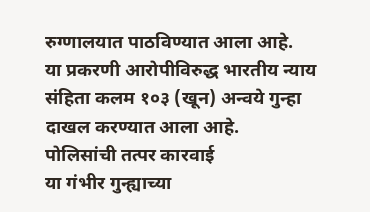रुग्णालयात पाठविण्यात आला आहे.
या प्रकरणी आरोपीविरुद्ध भारतीय न्याय संहिता कलम १०३ (खून) अन्वये गुन्हा दाखल करण्यात आला आहे.
पोलिसांची तत्पर कारवाई
या गंभीर गुन्ह्याच्या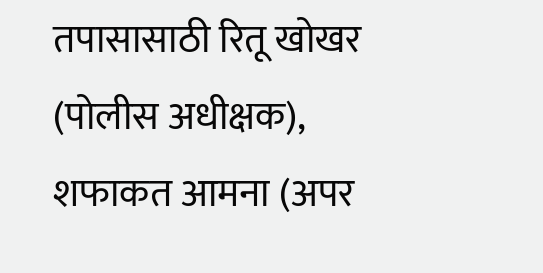तपासासाठी रितू खोखर (पोलीस अधीक्षक), शफाकत आमना (अपर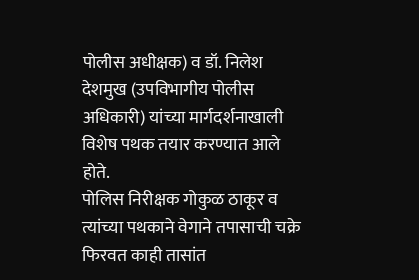पोलीस अधीक्षक) व डॉ. निलेश देशमुख (उपविभागीय पोलीस अधिकारी) यांच्या मार्गदर्शनाखाली विशेष पथक तयार करण्यात आले होते.
पोलिस निरीक्षक गोकुळ ठाकूर व त्यांच्या पथकाने वेगाने तपासाची चक्रे फिरवत काही तासांत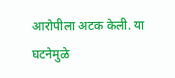आरोपीला अटक केली. या घटनेमुळे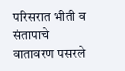परिसरात भीती व संतापाचे वातावरण पसरले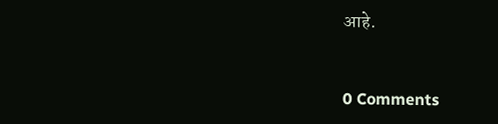आहे.


0 Comments